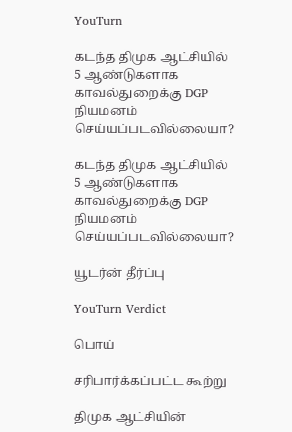YouTurn

கடந்த திமுக ஆட்சியில் 5 ஆண்டுகளாக காவல்துறைக்கு DGP நியமனம் செய்யப்படவில்லையா?

கடந்த திமுக ஆட்சியில் 5 ஆண்டுகளாக காவல்துறைக்கு DGP நியமனம் செய்யப்படவில்லையா?

யூடர்ன் தீர்ப்பு

YouTurn Verdict

பொய்

சரிபார்க்கப்பட்ட கூற்று

திமுக ஆட்சியின்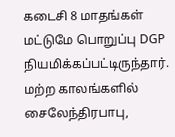கடைசி 8 மாதங்கள் மட்டுமே பொறுப்பு DGP நியமிக்கப்பட்டிருந்தார். மற்ற காலங்களில் சைலேந்திரபாபு,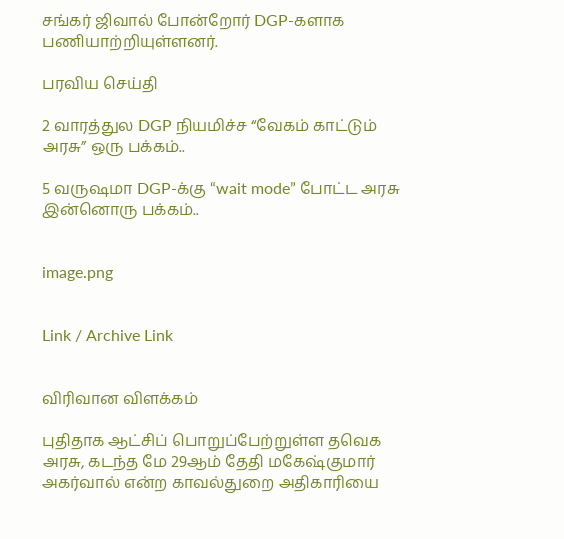சங்கர் ஜிவால் போன்றோர் DGP-களாக பணியாற்றியுள்ளனர்.

பரவிய செய்தி

2 வாரத்துல DGP நியமிச்ச “வேகம் காட்டும் அரசு” ஒரு பக்கம்..

5 வருஷமா DGP-க்கு “wait mode” போட்ட அரசு இன்னொரு பக்கம்..


image.png


Link / Archive Link


விரிவான விளக்கம்

புதிதாக ஆட்சிப் பொறுப்பேற்றுள்ள தவெக அரசு, கடந்த மே 29ஆம் தேதி மகேஷ்குமார் அகர்வால் என்ற காவல்துறை அதிகாரியை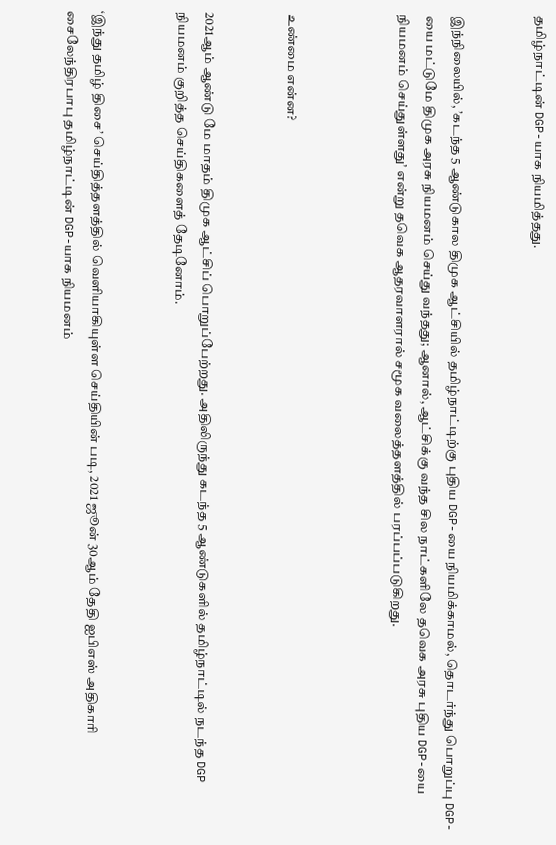தமிழ்நாட்டின் DGP-யாக நியமித்தது.


இந்நிலையில், ’கடந்த 5 ஆண்டுகால திமுக ஆட்சியில் தமிழ்நாட்டிற்கு புதிய DGP-யை நியமிக்காமல், தொடர்ந்து பொறுப்பு DGP-யை மட்டுமே திமுக அரசு நியமனம் செய்து வந்தது; ஆனால், ஆட்சிக்கு வந்த சில நாட்களிலே தவெக அரசு புதிய DGP-யை நியமனம் செய்துள்ளது’ என்று தவெக ஆதரவாளரால் சமூக வலைத்தளத்தில் பரப்பப்படுகிறது.



உண்மை என்ன?


2021ஆம் ஆண்டு மே மாதம் திமுக ஆட்சிப் பொறுப்பேற்றது. அதிலிருந்து கடந்த 5 ஆண்டுகளில் தமிழ்நாட்டில் நடந்த DGP நியமனம் குறித்த செய்திகளைத் தேடினோம்.


‘இந்து தமிழ் திசை’ செய்தித்தளத்தில் வெளியாகியுள்ள செய்தியின் படி, 2021 ஜூன் 30ஆம் தேதி ஐபிஎஸ் அதிகாரி சைலேந்திரபாபு தமிழ்நாட்டின் DGP-யாக நியமனம்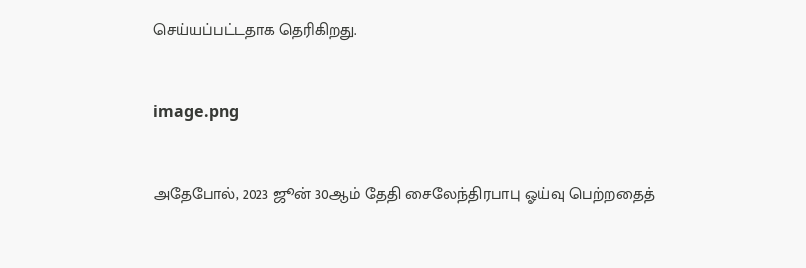செய்யப்பட்டதாக தெரிகிறது.


image.png


அதேபோல், 2023 ஜூன் 30ஆம் தேதி சைலேந்திரபாபு ஓய்வு பெற்றதைத்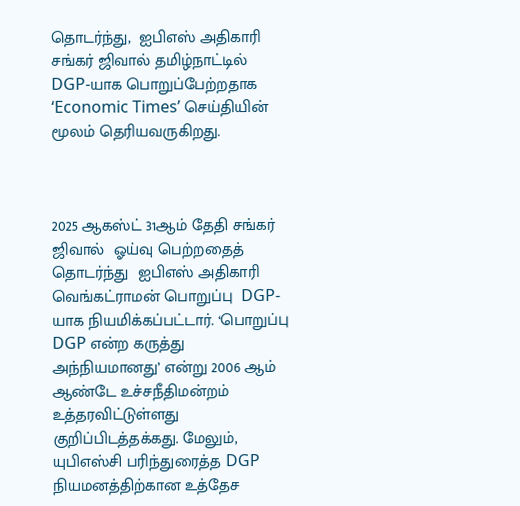தொடர்ந்து,  ஐபிஎஸ் அதிகாரி சங்கர் ஜிவால் தமிழ்நாட்டில்  DGP-யாக பொறுப்பேற்றதாக ‘Economic Times’ செய்தியின் மூலம் தெரியவருகிறது.



2025 ஆகஸ்ட் 31ஆம் தேதி சங்கர் ஜிவால்  ஓய்வு பெற்றதைத் தொடர்ந்து  ஐபிஎஸ் அதிகாரி வெங்கட்ராமன் பொறுப்பு  DGP-யாக நியமிக்கப்பட்டார். ‘பொறுப்பு DGP என்ற கருத்து அந்நியமானது’ என்று 2006 ஆம் ஆண்டே உச்சநீதிமன்றம் உத்தரவிட்டுள்ளது குறிப்பிடத்தக்கது. மேலும், யுபிஎஸ்சி பரிந்துரைத்த DGP நியமனத்திற்கான உத்தேச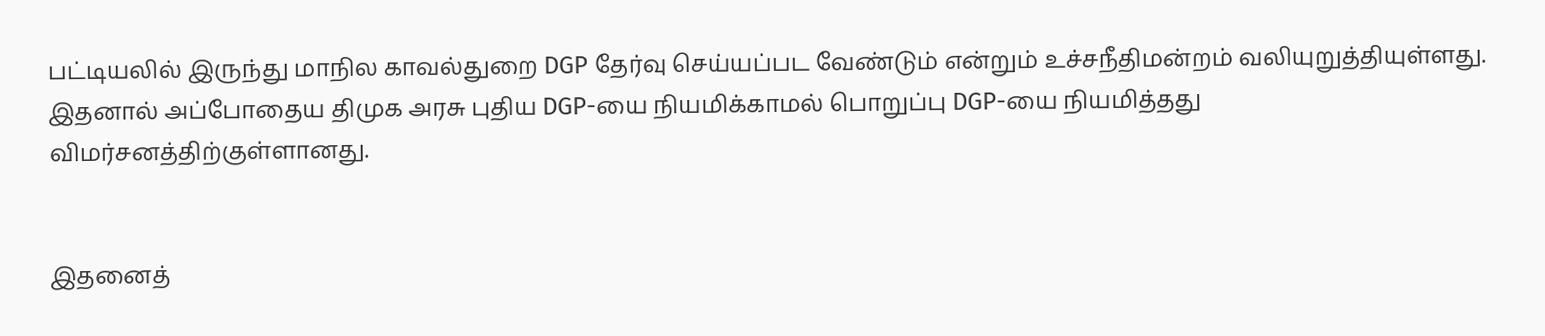பட்டியலில் இருந்து மாநில காவல்துறை DGP தேர்வு செய்யப்பட வேண்டும் என்றும் உச்சநீதிமன்றம் வலியுறுத்தியுள்ளது. இதனால் அப்போதைய திமுக அரசு புதிய DGP-யை நியமிக்காமல் பொறுப்பு DGP-யை நியமித்தது விமர்சனத்திற்குள்ளானது.


இதனைத்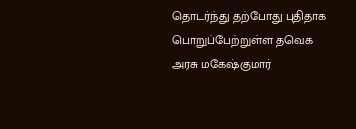தொடர்ந்து தற்போது புதிதாக பொறுப்பேற்றுள்ள தவெக அரசு மகேஷ்குமார்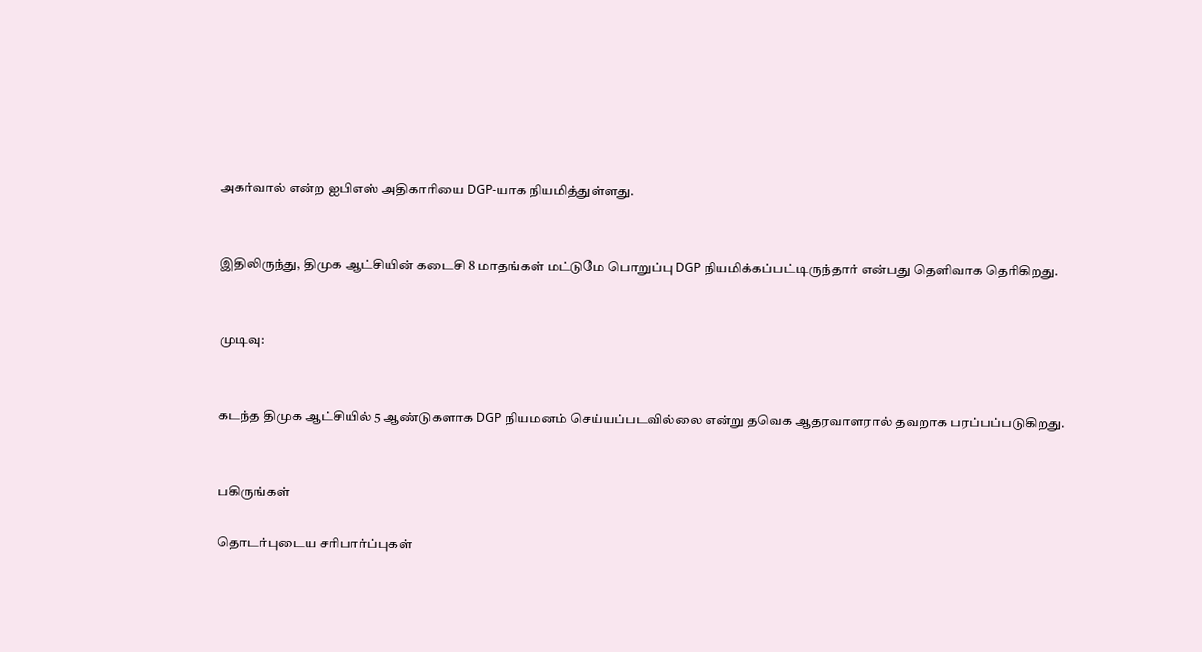அகர்வால் என்ற ஐபிஎஸ் அதிகாரியை DGP-யாக நியமித்துள்ளது.


இதிலிருந்து, திமுக ஆட்சியின் கடைசி 8 மாதங்கள் மட்டுமே பொறுப்பு DGP நியமிக்கப்பட்டிருந்தார் என்பது தெளிவாக தெரிகிறது.


முடிவு:


கடந்த திமுக ஆட்சியில் 5 ஆண்டுகளாக DGP நியமனம் செய்யப்படவில்லை என்று தவெக ஆதரவாளரால் தவறாக பரப்பப்படுகிறது.


பகிருங்கள்

தொடர்புடைய சரிபார்ப்புகள்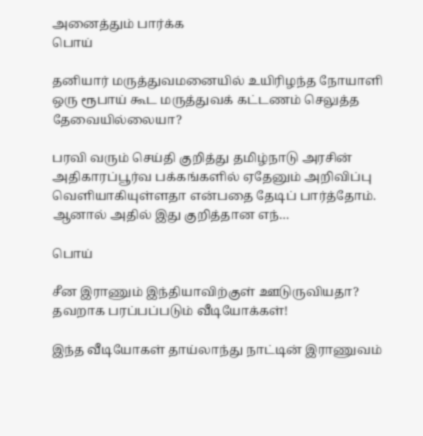அனைத்தும் பார்க்க
பொய்

தனியார் மருத்துவமனையில் உயிரிழந்த நோயாளி ஒரு ரூபாய் கூட மருத்துவக் கட்டணம் செலுத்த தேவையில்லையா?

பரவி வரும் செய்தி குறித்து தமிழ்நாடு அரசின் அதிகாரப்பூர்வ பக்கங்களில் ஏதேனும் அறிவிப்பு வெளியாகியுள்ளதா என்பதை தேடிப் பார்த்தோம். ஆனால் அதில் இது குறித்தான எந்…

பொய்

சீன இராணும் இந்தியாவிற்குள் ஊடுருவியதா? தவறாக பரப்பப்படும் வீடியோக்கள்!

இந்த வீடியோகள் தாய்லாந்து நாட்டின் இராணுவம்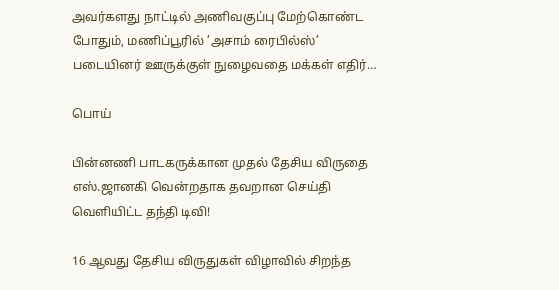அவர்களது நாட்டில் அணிவகுப்பு மேற்கொண்ட போதும், மணிப்பூரில் ’அசாம் ரைபில்ஸ்’ படையினர் ஊருக்குள் நுழைவதை மக்கள் எதிர்…

பொய்

பின்னணி பாடகருக்கான முதல் தேசிய விருதை எஸ்.ஜானகி வென்றதாக தவறான செய்தி வெளியிட்ட தந்தி டிவி!

16 ஆவது தேசிய விருதுகள் விழாவில் சிறந்த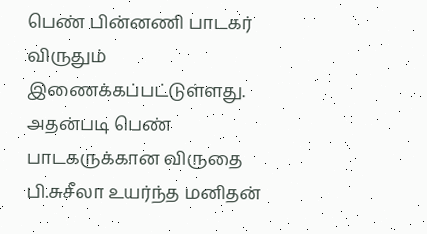பெண் பின்னணி பாடகர் விருதும் இணைக்கப்பட்டுள்ளது. அதன்படி பெண் பாடகருக்கான விருதை பி.சுசீலா உயர்ந்த மனிதன்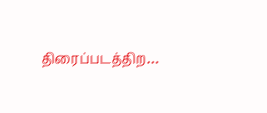திரைப்படத்திற…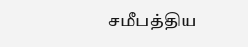சமீபத்திய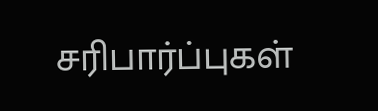சரிபார்ப்புகள்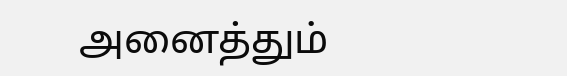அனைத்தும்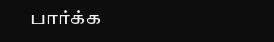பார்க்க